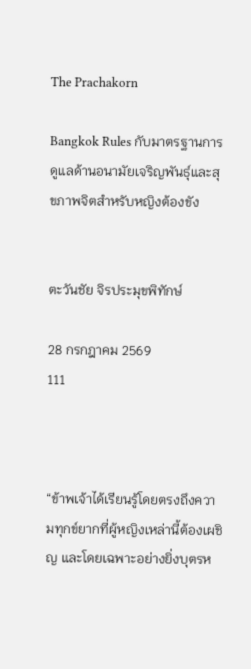The Prachakorn

Bangkok Rules กับมาตรฐานการดูแลด้านอนามัยเจริญพันธุ์และสุขภาพจิตสำหรับหญิงต้องขัง


ตะวันชัย จิรประมุขพิทักษ์

28 กรกฎาคม 2569
111



“ข้าพเจ้าได้เรียนรู้โดยตรงถึงความทุกข์ยากที่ผู้หญิงเหล่านี้ต้องเผชิญ และโดยเฉพาะอย่างยิ่งบุตรห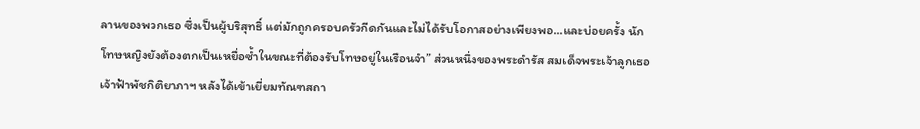ลานของพวกเธอ ซึ่งเป็นผู้บริสุทธิ์ แต่มักถูกครอบครัวกีดกันและไม่ได้รับโอกาสอย่างเพียงพอ...และบ่อยครั้ง นักโทษหญิงยังต้องตกเป็นเหยื่อซ้ำในขณะที่ต้องรับโทษอยู่ในเรือนจำ” ส่วนหนึ่งของพระดำรัส สมเด็จพระเจ้าลูกเธอ เจ้าฟ้าพัชกิติยาภาฯ หลังได้เข้าเยี่ยมทัณฑสถา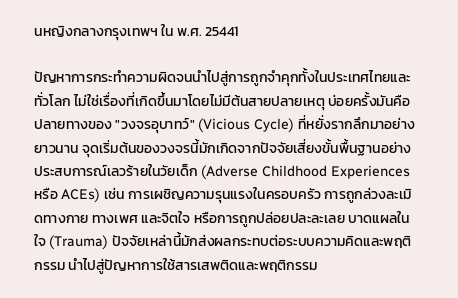นหญิงกลางกรุงเทพฯ ใน พ.ศ. 25441

ปัญหาการกระทำความผิดจนนำไปสู่การถูกจำคุกทั้งในประเทศไทยและทั่วโลก ไม่ใช่เรื่องที่เกิดขึ้นมาโดยไม่มีต้นสายปลายเหตุ บ่อยครั้งมันคือปลายทางของ "วงจรอุบาทว์" (Vicious Cycle) ที่หยั่งรากลึกมาอย่างยาวนาน จุดเริ่มต้นของวงจรนี้มักเกิดจากปัจจัยเสี่ยงขั้นพื้นฐานอย่าง ประสบการณ์เลวร้ายในวัยเด็ก (Adverse Childhood Experiences หรือ ACEs) เช่น การเผชิญความรุนแรงในครอบครัว การถูกล่วงละเมิดทางกาย ทางเพศ และจิตใจ หรือการถูกปล่อยปละละเลย บาดแผลในใจ (Trauma) ปัจจัยเหล่านี้มักส่งผลกระทบต่อระบบความคิดและพฤติกรรม นำไปสู่ปัญหาการใช้สารเสพติดและพฤติกรรม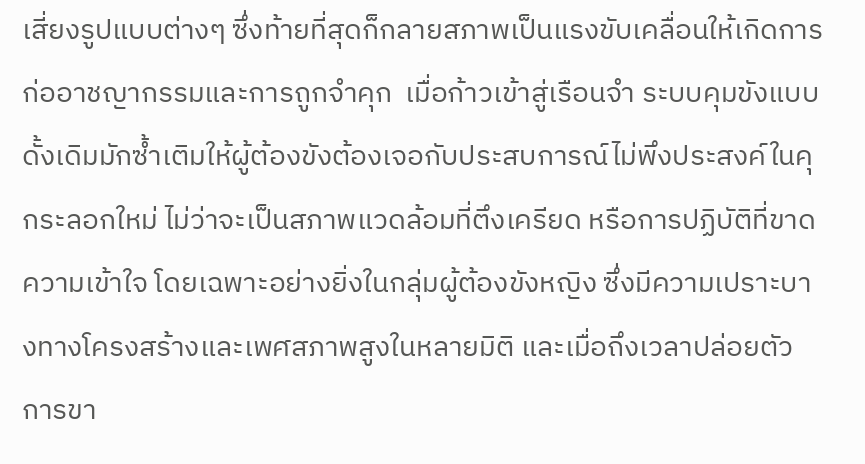เสี่ยงรูปแบบต่างๆ ซึ่งท้ายที่สุดก็กลายสภาพเป็นแรงขับเคลื่อนให้เกิดการก่ออาชญากรรมและการถูกจำคุก  เมื่อก้าวเข้าสู่เรือนจำ ระบบคุมขังแบบดั้งเดิมมักซ้ำเติมให้ผู้ต้องขังต้องเจอกับประสบการณ์ไม่พึงประสงค์ในคุกระลอกใหม่ ไม่ว่าจะเป็นสภาพแวดล้อมที่ตึงเครียด หรือการปฏิบัติที่ขาดความเข้าใจ โดยเฉพาะอย่างยิ่งในกลุ่มผู้ต้องขังหญิง ซึ่งมีความเปราะบางทางโครงสร้างและเพศสภาพสูงในหลายมิติ และเมื่อถึงเวลาปล่อยตัว การขา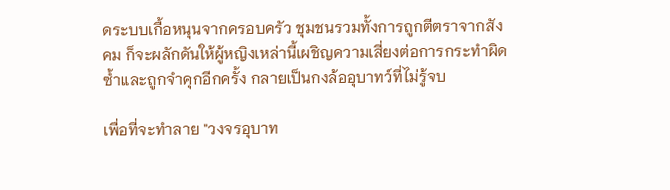ดระบบเกื้อหนุนจากครอบครัว ชุมชนรวมทั้งการถูกตีตราจากสังคม ก็จะผลักดันให้ผู้หญิงเหล่านี้เผชิญความเสี่ยงต่อการกระทำผิดซ้ำและถูกจำคุกอีกครั้ง กลายเป็นกงล้ออุบาทว์ที่ไม่รู้จบ

เพื่อที่จะทำลาย "วงจรอุบาท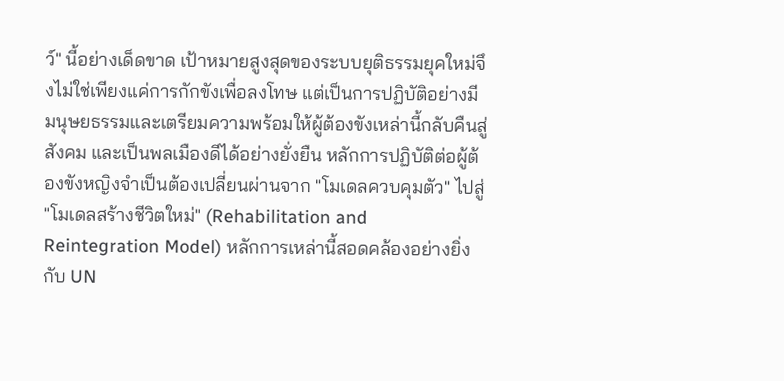ว์" นี้อย่างเด็ดขาด เป้าหมายสูงสุดของระบบยุติธรรมยุคใหม่จึงไม่ใช่เพียงแค่การกักขังเพื่อลงโทษ แต่เป็นการปฏิบัติอย่างมีมนุษยธรรมและเตรียมความพร้อมให้ผู้ต้องขังเหล่านี้กลับคืนสู่สังคม และเป็นพลเมืองดีได้อย่างยั่งยืน หลักการปฏิบัติต่อผู้ต้องขังหญิงจำเป็นต้องเปลี่ยนผ่านจาก "โมเดลควบคุมตัว" ไปสู่ "โมเดลสร้างชีวิตใหม่" (Rehabilitation and Reintegration Model) หลักการเหล่านี้สอดคล้องอย่างยิ่งกับ UN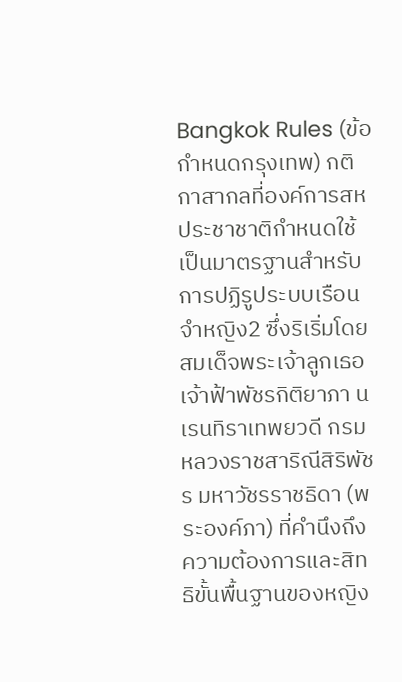Bangkok Rules (ข้อกำหนดกรุงเทพ) กติกาสากลที่องค์การสหประชาชาติกำหนดใช้เป็นมาตรฐานสำหรับการปฏิรูประบบเรือนจำหญิง2 ซึ่งริเริ่มโดยสมเด็จพระเจ้าลูกเธอ เจ้าฟ้าพัชรกิติยาภา นเรนทิราเทพยวดี กรมหลวงราชสาริณีสิริพัชร มหาวัชรราชธิดา (พระองค์ภา) ที่คำนึงถึงความต้องการและสิทธิขั้นพื้นฐานของหญิง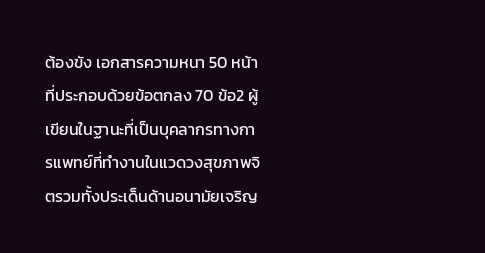ต้องขัง เอกสารความหนา 50 หน้า ที่ประกอบด้วยข้อตกลง 70 ข้อ2 ผู้เขียนในฐานะที่เป็นบุคลากรทางการแพทย์ที่ทำงานในแวดวงสุขภาพจิตรวมทั้งประเด็นด้านอนามัยเจริญ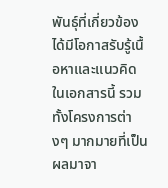พันธุ์ที่เกี่ยวข้อง ได้มีโอกาสรับรู้เนื้อหาและแนวคิดในเอกสารนี้ รวมทั้งโครงการต่างๆ มากมายที่เป็นผลมาจา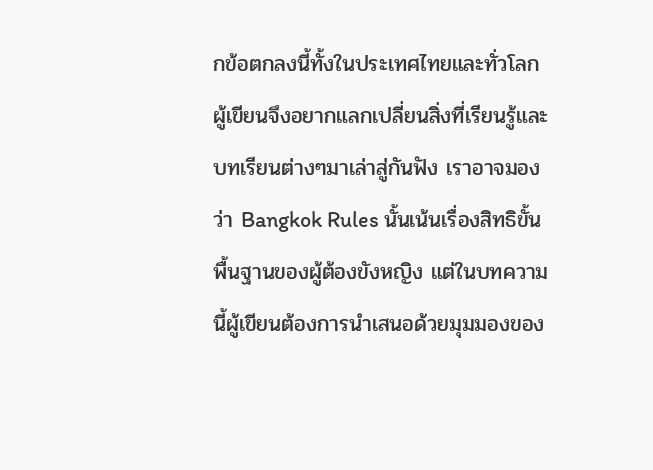กข้อตกลงนี้ทั้งในประเทศไทยและทั่วโลก ผู้เขียนจึงอยากแลกเปลี่ยนสิ่งที่เรียนรู้และบทเรียนต่างๆมาเล่าสู่กันฟัง เราอาจมองว่า Bangkok Rules นั้นเน้นเรื่องสิทธิขั้นพื้นฐานของผู้ต้องขังหญิง แต่ในบทความนี้ผู้เขียนต้องการนำเสนอด้วยมุมมองของ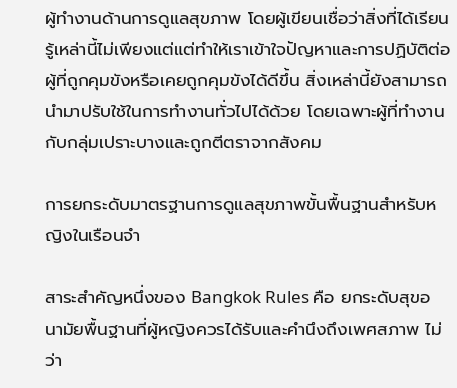ผู้ทำงานด้านการดูแลสุขภาพ โดยผู้เขียนเชื่อว่าสิ่งที่ได้เรียนรู้เหล่านี้ไม่เพียงแต่แต่ทำให้เราเข้าใจปัญหาและการปฏิบัติต่อผู้ที่ถูกคุมขังหรือเคยถูกคุมขังได้ดีขึ้น สิ่งเหล่านี้ยังสามารถนำมาปรับใช้ในการทำงานทั่วไปได้ด้วย โดยเฉพาะผู้ที่ทำงานกับกลุ่มเปราะบางและถูกตีตราจากสังคม

การยกระดับมาตรฐานการดูแลสุขภาพขั้นพื้นฐานสำหรับหญิงในเรือนจำ

สาระสำคัญหนึ่งของ Bangkok Rules คือ ยกระดับสุขอนามัยพื้นฐานที่ผู้หญิงควรได้รับและคำนึงถึงเพศสภาพ ไม่ว่า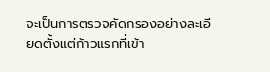จะเป็นการตรวจคัดกรองอย่างละเอียดตั้งแต่ก้าวแรกที่เข้า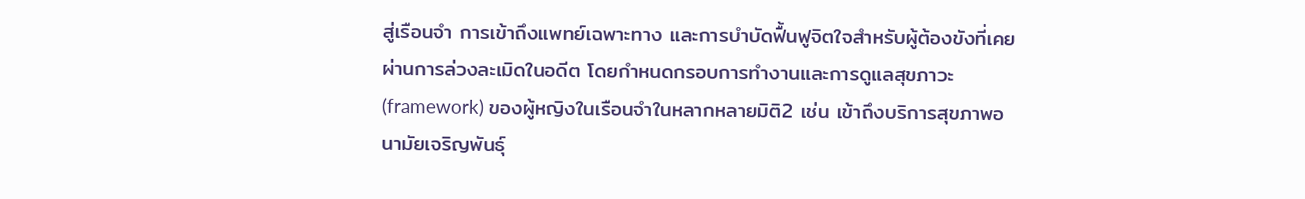สู่เรือนจำ การเข้าถึงแพทย์เฉพาะทาง และการบำบัดฟื้นฟูจิตใจสำหรับผู้ต้องขังที่เคยผ่านการล่วงละเมิดในอดีต โดยกำหนดกรอบการทำงานและการดูแลสุขภาวะ (framework) ของผู้หญิงในเรือนจำในหลากหลายมิติ2 เช่น เข้าถึงบริการสุขภาพอนามัยเจริญพันธุ์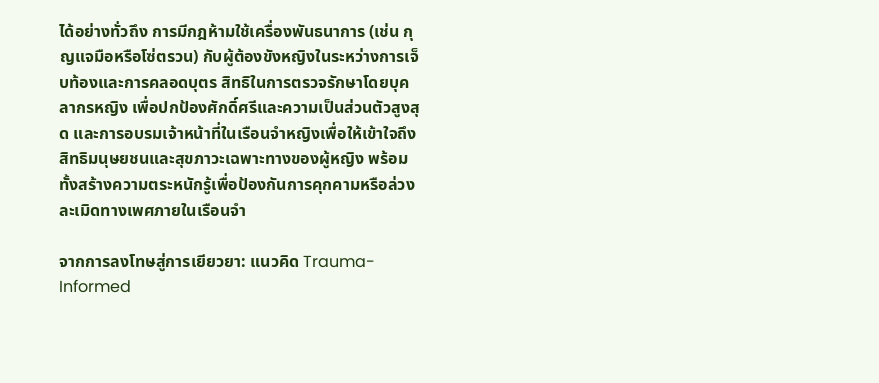ได้อย่างทั่วถึง การมีกฎห้ามใช้เครื่องพันธนาการ (เช่น กุญแจมือหรือโซ่ตรวน) กับผู้ต้องขังหญิงในระหว่างการเจ็บท้องและการคลอดบุตร สิทธิในการตรวจรักษาโดยบุคลากรหญิง เพื่อปกป้องศักดิ์ศรีและความเป็นส่วนตัวสูงสุด และการอบรมเจ้าหน้าที่ในเรือนจำหญิงเพื่อให้เข้าใจถึงสิทธิมนุษยชนและสุขภาวะเฉพาะทางของผู้หญิง พร้อมทั้งสร้างความตระหนักรู้เพื่อป้องกันการคุกคามหรือล่วงละเมิดทางเพศภายในเรือนจำ

จากการลงโทษสู่การเยียวยา: แนวคิด Trauma-Informed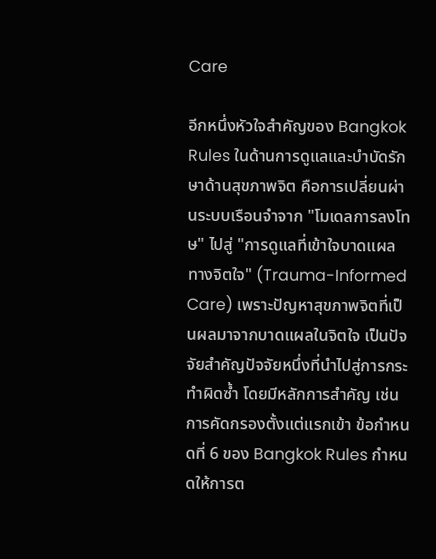Care

อีกหนึ่งหัวใจสำคัญของ Bangkok Rules ในด้านการดูแลและบำบัดรักษาด้านสุขภาพจิต คือการเปลี่ยนผ่านระบบเรือนจำจาก "โมเดลการลงโทษ" ไปสู่ "การดูแลที่เข้าใจบาดแผลทางจิตใจ" (Trauma-Informed Care) เพราะปัญหาสุขภาพจิตที่เป็นผลมาจากบาดแผลในจิตใจ เป็นปัจจัยสำคัญปัจจัยหนึ่งที่นำไปสู่การกระทำผิดซ้ำ โดยมีหลักการสำคัญ เช่น การคัดกรองตั้งแต่แรกเข้า ข้อกำหนดที่ 6 ของ Bangkok Rules กำหนดให้การต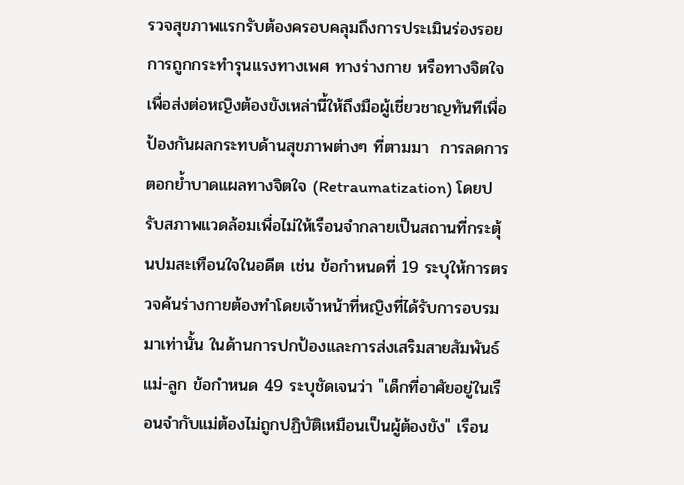รวจสุขภาพแรกรับต้องครอบคลุมถึงการประเมินร่องรอยการถูกกระทำรุนแรงทางเพศ ทางร่างกาย หรือทางจิตใจ เพื่อส่งต่อหญิงต้องขังเหล่านี้ให้ถึงมือผู้เชี่ยวชาญทันทีเพื่อป้องกันผลกระทบด้านสุขภาพต่างๆ ที่ตามมา  การลดการตอกย้ำบาดแผลทางจิตใจ (Retraumatization) โดยปรับสภาพแวดล้อมเพื่อไม่ให้เรือนจำกลายเป็นสถานที่กระตุ้นปมสะเทือนใจในอดีต เช่น ข้อกำหนดที่ 19 ระบุให้การตรวจค้นร่างกายต้องทำโดยเจ้าหน้าที่หญิงที่ได้รับการอบรมมาเท่านั้น ในด้านการปกป้องและการส่งเสริมสายสัมพันธ์แม่-ลูก ข้อกำหนด 49 ระบุชัดเจนว่า "เด็กที่อาศัยอยู่ในเรือนจำกับแม่ต้องไม่ถูกปฏิบัติเหมือนเป็นผู้ต้องขัง" เรือน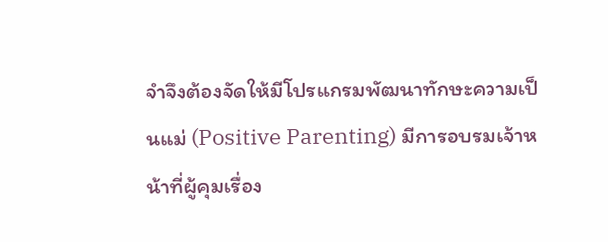จำจึงต้องจัดให้มีโปรแกรมพัฒนาทักษะความเป็นแม่ (Positive Parenting) มีการอบรมเจ้าหน้าที่ผู้คุมเรื่อง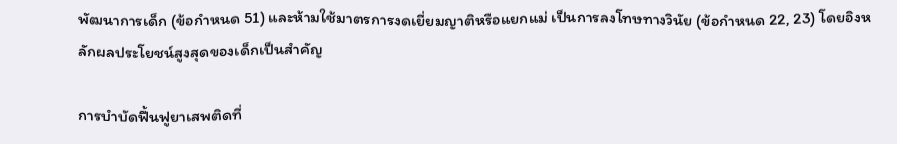พัฒนาการเด็ก (ข้อกำหนด 51) และห้ามใช้มาตรการงดเยี่ยมญาติหรือแยกแม่ เป็นการลงโทษทางวินัย (ข้อกำหนด 22, 23) โดยอิงหลักผลประโยชน์สูงสุดของเด็กเป็นสำคัญ

การบำบัดฟื้นฟูยาเสพติดที่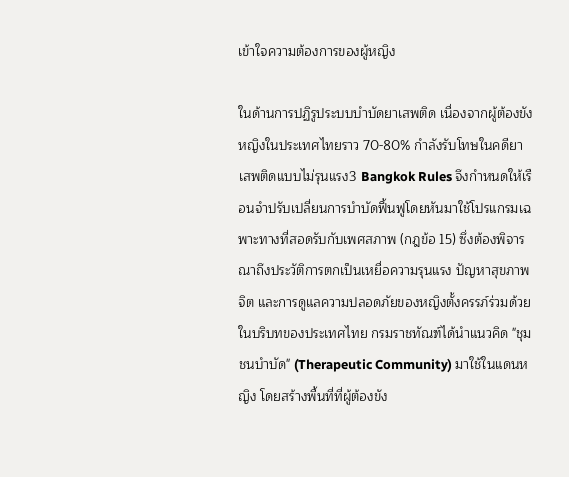เข้าใจความต้องการของผู้หญิง

ในด้านการปฏิรูประบบบำบัดยาเสพติด เนื่องจากผู้ต้องขังหญิงในประเทศไทยราว 70-80% กำลังรับโทษในคดียาเสพติดแบบไม่รุนแรง3 Bangkok Rules จึงกำหนดให้เรือนจำปรับเปลี่ยนการบำบัดฟื้นฟูโดยหันมาใช้โปรแกรมเฉพาะทางที่สอดรับกับเพศสภาพ (กฎข้อ 15) ซึ่งต้องพิจารณาถึงประวัติการตกเป็นเหยื่อความรุนแรง ปัญหาสุขภาพจิต และการดูแลความปลอดภัยของหญิงตั้งครรภ์ร่วมด้วย ในบริบทของประเทศไทย กรมราชทัณฑ์ได้นำแนวคิด "ชุมชนบำบัด" (Therapeutic Community) มาใช้ในแดนหญิง โดยสร้างพื้นที่ที่ผู้ต้องขัง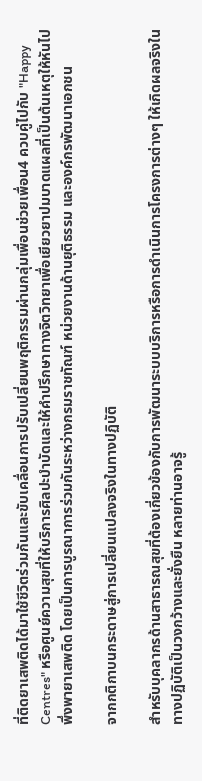ที่ติดยาเสพติดได้มาใช้ชีวิตร่วมกันและขับเคลื่อนการปรับเปลี่ยนพฤติกรรมผ่านกลุ่มเพื่อนช่วยเพื่อน4 ควบคู่ไปกับ "Happy Centres" หรือศูนย์ความสุขที่ให้บริการศิลปะบำบัดและให้คำปรึกษาทางจิตวิทยาเพื่อเยียวยาปมบาดแผลที่เป็นต้นเหตุให้หันไปพึ่งพายาเสพติด โดยเป็นการบูรณาการร่วมกันระหว่างกรมราชทัณฑ์ หน่วยงานด้านยุติธรรม และองค์กรพัฒนาเอกชน

จากกติกาบนกระดาษสู่การเปลี่ยนแปลงจริงในทางปฏิบัติ

สำหรับบุคลากรด้านสาธารณสุขที่ต้องเกี่ยวข้องกับการพัฒนาระบบบริการหรือการดำเนินการโครงการต่างๆ ให้เกิดผลจริงในทางปฏิบัติเป็นวงกว้างและยั่งยืน หลายท่านอาจรู้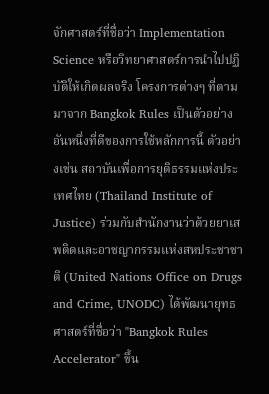จักศาสตร์ที่ชื่อว่า Implementation Science หรือวิทยาศาสตร์การนำไปปฏิบัติให้เกิดผลจริง โครงการต่างๆ ที่ตามมาจาก Bangkok Rules เป็นตัวอย่างอันหนึ่งที่ดีของการใช้หลักการนี้ ตัวอย่างเช่น สถาบันเพื่อการยุติธรรมแห่งประเทศไทย (Thailand Institute of Justice) ร่วมกับสำนักงานว่าด้วยยาเสพติดและอาชญากรรมแห่งสหประชาชาติ (United Nations Office on Drugs and Crime, UNODC) ได้พัฒนายุทธศาสตร์ที่ชื่อว่า "Bangkok Rules Accelerator" ขึ้น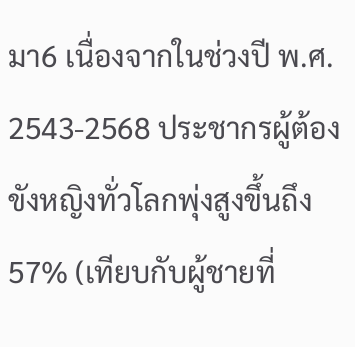มา6 เนื่องจากในช่วงปี พ.ศ. 2543-2568 ประชากรผู้ต้องขังหญิงทั่วโลกพุ่งสูงขึ้นถึง 57% (เทียบกับผู้ชายที่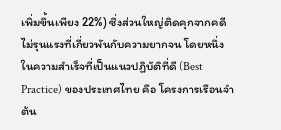เพิ่มขึ้นเพียง 22%) ซึ่งส่วนใหญ่ติดคุกจากคดีไม่รุนแรงที่เกี่ยวพันกับความยากจน โดยหนึ่งในความสำเร็จที่เป็นแนวปฏิบัติที่ดี (Best Practice) ของประเทศไทย คือ โครงการเรือนจำต้น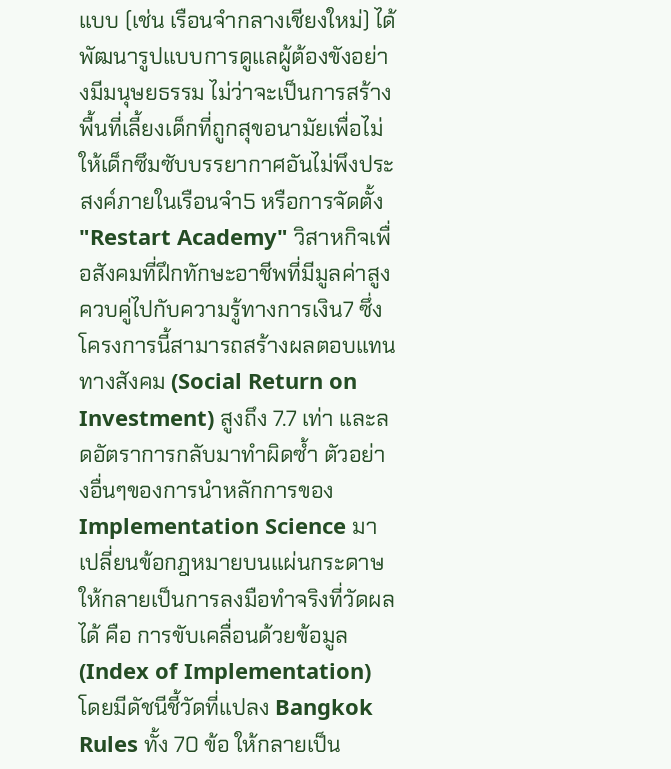แบบ (เช่น เรือนจำกลางเชียงใหม่) ได้พัฒนารูปแบบการดูแลผู้ต้องขังอย่างมีมนุษยธรรม ไม่ว่าจะเป็นการสร้างพื้นที่เลี้ยงเด็กที่ถูกสุขอนามัยเพื่อไม่ให้เด็กซึมซับบรรยากาศอันไม่พึงประสงค์ภายในเรือนจำ5 หรือการจัดตั้ง "Restart Academy" วิสาหกิจเพื่อสังคมที่ฝึกทักษะอาชีพที่มีมูลค่าสูง ควบคู่ไปกับความรู้ทางการเงิน7 ซึ่งโครงการนี้สามารถสร้างผลตอบแทนทางสังคม (Social Return on Investment) สูงถึง 7.7 เท่า และลดอัตราการกลับมาทำผิดซ้ำ ตัวอย่างอื่นๆของการนำหลักการของ Implementation Science มาเปลี่ยนข้อกฎหมายบนแผ่นกระดาษให้กลายเป็นการลงมือทำจริงที่วัดผลได้ คือ การขับเคลื่อนด้วยข้อมูล (Index of Implementation) โดยมีดัชนีชี้วัดที่แปลง Bangkok Rules ทั้ง 70 ข้อ ให้กลายเป็น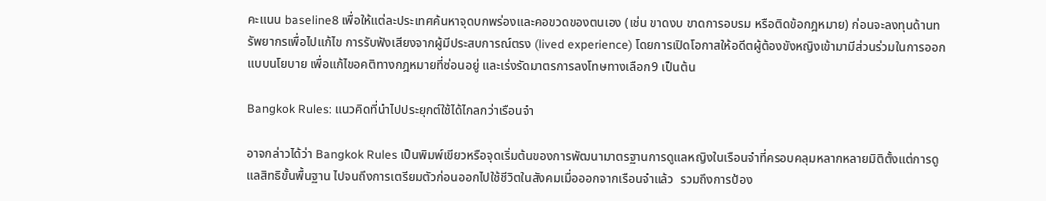คะแนน baseline8 เพื่อให้แต่ละประเทศค้นหาจุดบกพร่องและคอขวดของตนเอง (เช่น ขาดงบ ขาดการอบรม หรือติดข้อกฎหมาย) ก่อนจะลงทุนด้านทรัพยากรเพื่อไปแก้ไข การรับฟังเสียงจากผู้มีประสบการณ์ตรง (lived experience) โดยการเปิดโอกาสให้อดีตผู้ต้องขังหญิงเข้ามามีส่วนร่วมในการออกแบบนโยบาย เพื่อแก้ไขอคติทางกฎหมายที่ซ่อนอยู่ และเร่งรัดมาตรการลงโทษทางเลือก9 เป็นต้น

Bangkok Rules: แนวคิดที่นำไปประยุกต์ใช้ได้ไกลกว่าเรือนจำ

อาจกล่าวได้ว่า Bangkok Rules เป็นพิมพ์เขียวหรือจุดเริ่มต้นของการพัฒนามาตรฐานการดูแลหญิงในเรือนจำที่ครอบคลุมหลากหลายมิติตั้งแต่การดูแลสิทธิขั้นพื้นฐาน ไปจนถึงการเตรียมตัวก่อนออกไปใช้ชีวิตในสังคมเมื่อออกจากเรือนจำแล้ว  รวมถึงการป้อง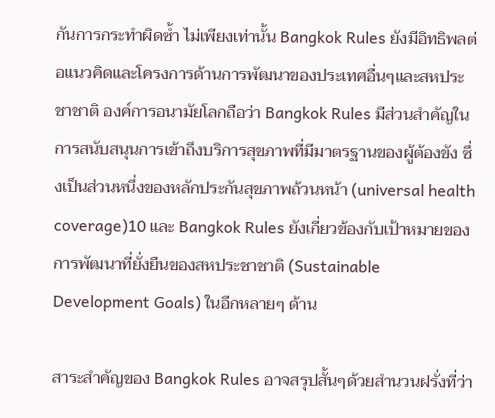กันการกระทำผิดซ้ำ ไม่เพียงเท่านั้น Bangkok Rules ยังมีอิทธิพลต่อแนวคิดและโครงการด้านการพัฒนาของประเทศอื่นๆและสหประชาชาติ องค์การอนามัยโลกถือว่า Bangkok Rules มีส่วนสำคัญในการสนับสนุนการเข้าถึงบริการสุขภาพที่มีมาตรฐานของผู้ต้องขัง ซึ่งเป็นส่วนหนึ่งของหลักประกันสุขภาพถ้วนหน้า (universal health coverage)10 และ Bangkok Rules ยังเกี่ยวข้องกับเป้าหมายของการพัฒนาที่ยั่งยืนของสหประชาชาติ (Sustainable Development Goals) ในอีกหลายๆ ด้าน

สาระสำคัญของ Bangkok Rules อาจสรุปสั้นๆด้วยสำนวนฝรั่งที่ว่า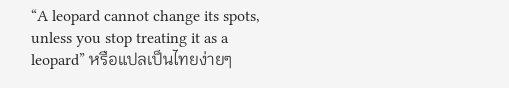“A leopard cannot change its spots, unless you stop treating it as a leopard” หรือแปลเป็นไทยง่ายๆ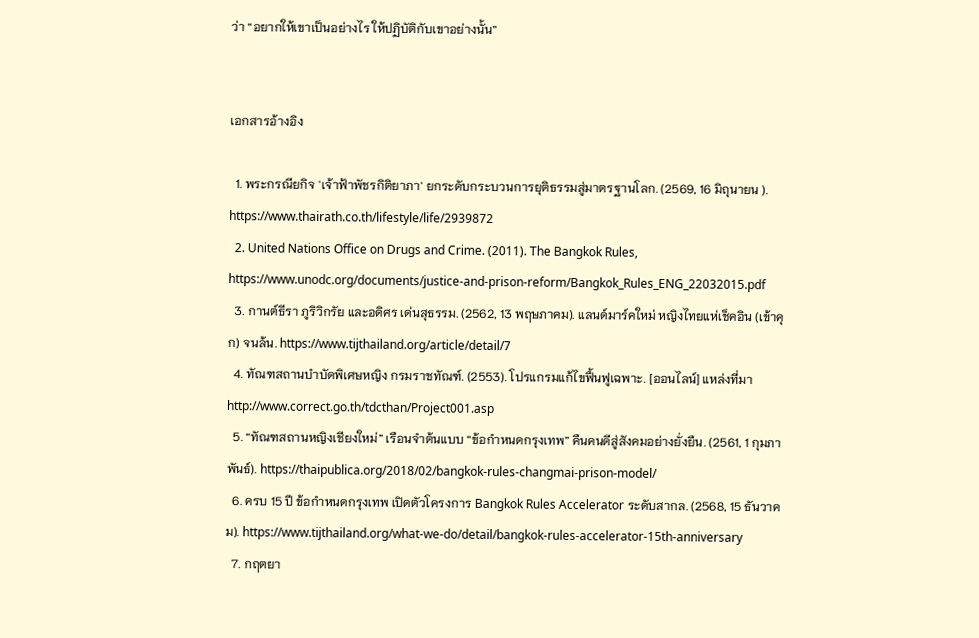ว่า “อยากให้เขาเป็นอย่างไร ให้ปฏิบัติกับเขาอย่างนั้น”


เอกสารอ้างอิง

  1. พระกรณียกิจ 'เจ้าฟ้าพัชรกิติยาภา' ยกระดับกระบวนการยุติธรรมสู่มาตรฐานโลก. (2569, 16 มิถุนายน ). https://www.thairath.co.th/lifestyle/life/2939872
  2. United Nations Office on Drugs and Crime. (2011). The Bangkok Rules, https://www.unodc.org/documents/justice-and-prison-reform/Bangkok_Rules_ENG_22032015.pdf
  3. กานต์ธีรา ภูริวิกรัย และอดิศร เด่นสุธรรม. (2562, 13 พฤษภาคม). แลนด์มาร์คใหม่ หญิงไทยแห่เช็คอิน (เข้าคุก) จนล้น. https://www.tijthailand.org/article/detail/7
  4. ทัณฑสถานบำบัดพิเศษหญิง กรมราชทัณฑ์. (2553). โปรแกรมแก้ไขฟื้นฟูเฉพาะ. [ออนไลน์] แหล่งที่มา http://www.correct.go.th/tdcthan/Project001.asp
  5. “ทัณฑสถานหญิงเชียงใหม่” เรือนจำต้นแบบ “ข้อกำหนดกรุงเทพ” คืนคนดีสู่สังคมอย่างยั่งยืน. (2561, 1 กุมภาพันธ์). https://thaipublica.org/2018/02/bangkok-rules-changmai-prison-model/
  6. ครบ 15 ปี ข้อกำหนดกรุงเทพ เปิดตัวโครงการ Bangkok Rules Accelerator ระดับสากล. (2568, 15 ธันวาคม). https://www.tijthailand.org/what-we-do/detail/bangkok-rules-accelerator-15th-anniversary
  7. กฤตยา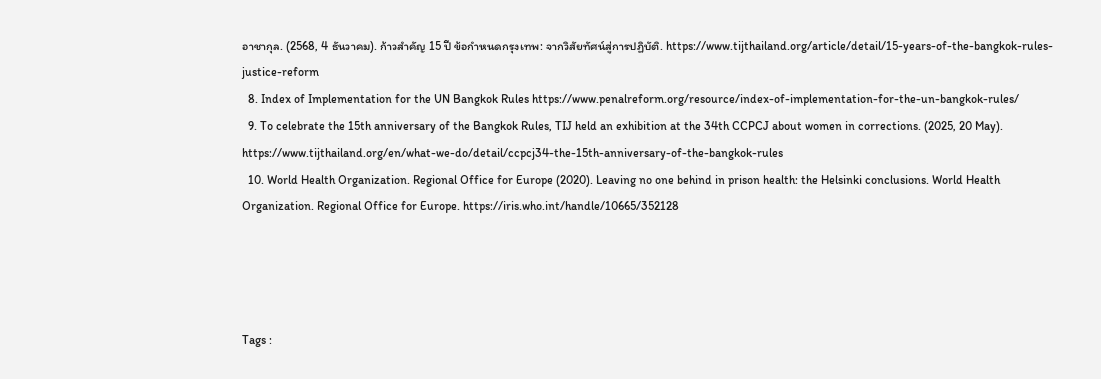อาชากุล. (2568, 4 ธันวาคม). ก้าวสำคัญ 15 ปี ข้อกำหนดกรุงเทพ: จากวิสัยทัศน์สู่การปฏิบัติ. https://www.tijthailand.org/article/detail/15-years-of-the-bangkok-rules-justice-reform
  8. Index of Implementation for the UN Bangkok Rules https://www.penalreform.org/resource/index-of-implementation-for-the-un-bangkok-rules/
  9. To celebrate the 15th anniversary of the Bangkok Rules, TIJ held an exhibition at the 34th CCPCJ about women in corrections. (2025, 20 May). https://www.tijthailand.org/en/what-we-do/detail/ccpcj34-the-15th-anniversary-of-the-bangkok-rules
  10. World Health Organization. Regional Office for Europe (2020). Leaving no one behind in prison health: the Helsinki conclusions. World Health Organization. Regional Office for Europe. https://iris.who.int/handle/10665/352128




Tags :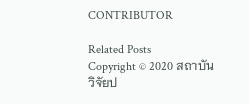CONTRIBUTOR

Related Posts
Copyright © 2020 สถาบันวิจัยป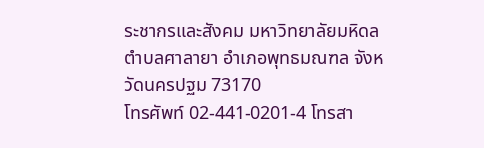ระชากรและสังคม มหาวิทยาลัยมหิดล
ตำบลศาลายา อำเภอพุทธมณฑล จังหวัดนครปฐม 73170
โทรศัพท์ 02-441-0201-4 โทรสา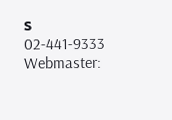ร 02-441-9333
Webmaster: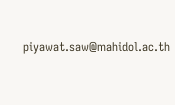piyawat.saw@mahidol.ac.th